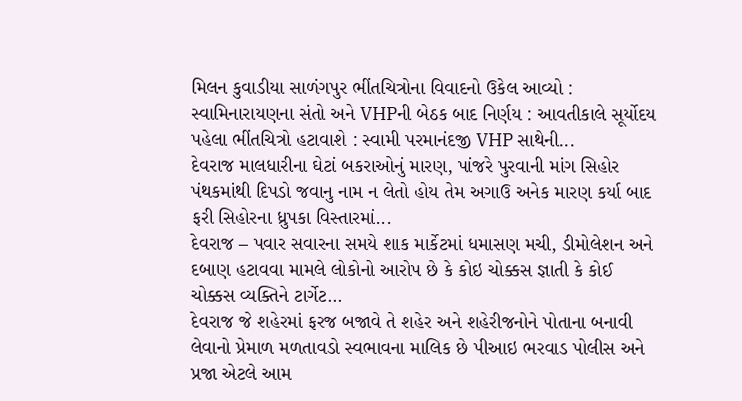મિલન કુવાડીયા સાળંગપુર ભીંતચિત્રોના વિવાદનો ઉકેલ આવ્યો : સ્વામિનારાયણના સંતો અને VHPની બેઠક બાદ નિર્ણય : આવતીકાલે સૂર્યોદય પહેલા ભીંતચિત્રો હટાવાશે : સ્વામી પરમાનંદજી VHP સાથેની...
દેવરાજ માલધારીના ઘેટાં બકરાઓનું મારણ, પાંજરે પુરવાની માંગ સિહોર પંથકમાંથી દિપડો જવાનુ નામ ન લેતો હોય તેમ અગાઉ અનેક મારણ કર્યા બાદ ફરી સિહોરના ધ્રુપકા વિસ્તારમાં...
દેવરાજ – પવાર સવારના સમયે શાક માર્કેટમાં ધમાસણ મચી, ડીમોલેશન અને દબાણ હટાવવા મામલે લોકોનો આરોપ છે કે કોઇ ચોક્કસ જ્ઞાતી કે કોઈ ચોક્કસ વ્યક્તિને ટાર્ગેટ...
દેવરાજ જે શહેરમાં ફરજ બજાવે તે શહેર અને શહેરીજનોને પોતાના બનાવી લેવાનો પ્રેમાળ મળતાવડો સ્વભાવના માલિક છે પીઆઇ ભરવાડ પોલીસ અને પ્રજા એટલે આમ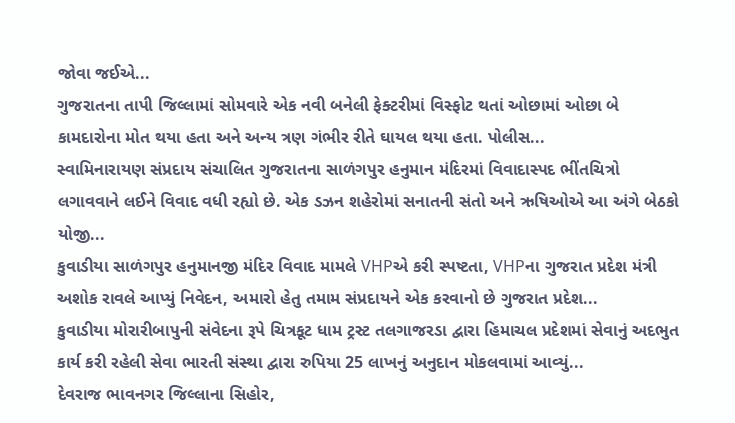જોવા જઈએ...
ગુજરાતના તાપી જિલ્લામાં સોમવારે એક નવી બનેલી ફેક્ટરીમાં વિસ્ફોટ થતાં ઓછામાં ઓછા બે કામદારોના મોત થયા હતા અને અન્ય ત્રણ ગંભીર રીતે ઘાયલ થયા હતા. પોલીસ...
સ્વામિનારાયણ સંપ્રદાય સંચાલિત ગુજરાતના સાળંગપુર હનુમાન મંદિરમાં વિવાદાસ્પદ ભીંતચિત્રો લગાવવાને લઈને વિવાદ વધી રહ્યો છે. એક ડઝન શહેરોમાં સનાતની સંતો અને ઋષિઓએ આ અંગે બેઠકો યોજી...
કુવાડીયા સાળંગપુર હનુમાનજી મંદિર વિવાદ મામલે VHPએ કરી સ્પષ્ટતા, VHPના ગુજરાત પ્રદેશ મંત્રી અશોક રાવલે આપ્યું નિવેદન, અમારો હેતુ તમામ સંપ્રદાયને એક કરવાનો છે ગુજરાત પ્રદેશ...
કુવાડીયા મોરારીબાપુની સંવેદના રૂપે ચિત્રકૂટ ધામ ટ્રસ્ટ તલગાજરડા દ્વારા હિમાચલ પ્રદેશમાં સેવાનું અદભુત કાર્ય કરી રહેલી સેવા ભારતી સંસ્થા દ્વારા રુપિયા 25 લાખનું અનુદાન મોકલવામાં આવ્યું...
દેવરાજ ભાવનગર જિલ્લાના સિહોર,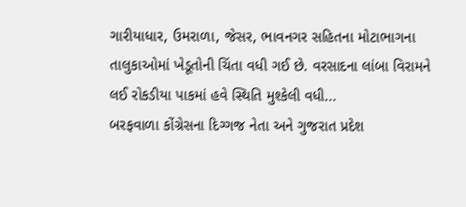ગારીયાધાર, ઉમરાળા, જેસર, ભાવનગર સહિતના મોટાભાગના તાલુકાઓમાં ખેડૂતોની ચિંતા વધી ગઈ છે. વરસાદના લાંબા વિરામને લઈ રોકડીયા પાકમાં હવે સ્થિતિ મુશ્કેલી વધી...
બરફવાળા કોંગ્રેસના દિગ્ગજ નેતા અને ગુજરાત પ્રદેશ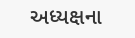અધ્યક્ષના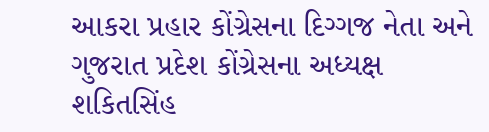આકરા પ્રહાર કોંગ્રેસના દિગ્ગજ નેતા અને ગુજરાત પ્રદેશ કોંગ્રેસના અધ્યક્ષ શકિતસિંહ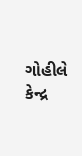ગોહીલે કેન્દ્ર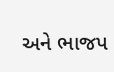અને ભાજપ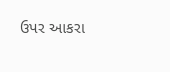ઉપર આકરા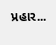પ્રહાર...